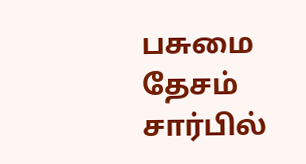பசுமை தேசம் சார்பில்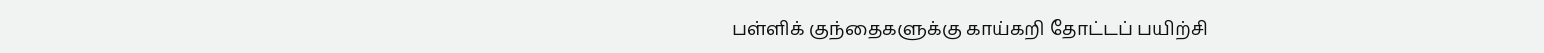பள்ளிக் குந்தைகளுக்கு காய்கறி தோட்டப் பயிற்சி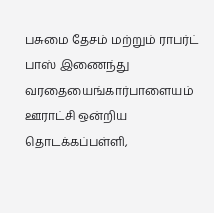பசுமை தேசம் மற்றும் ராபர்ட் பாஸ் இணைந்து வரதையைங்கார்பாளையம் ஊராட்சி ஒன்றிய தொடக்கப்பள்ளி,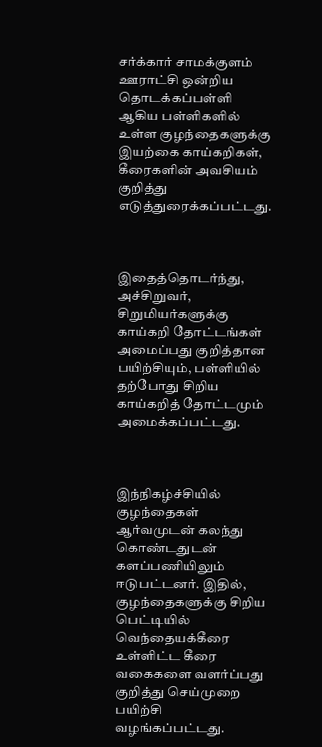சர்க்கார் சாமக்குளம் ஊராட்சி ஒன்றிய தொடக்கப்பள்ளி ஆகிய பள்ளிகளில் உள்ள குழந்தைகளுக்கு இயற்கை காய்கறிகள், கீரைகளின் அவசியம் குறித்து எடுத்துரைக்கப்பட்டது.



இதைத்தொடர்ந்து, அச்சிறுவர், சிறுமியர்களுக்கு காய்கறி தோட்டங்கள் அமைப்பது குறித்தான பயிற்சியும், பள்ளியில் தற்போது சிறிய காய்கறித் தோட்டமும் அமைக்கப்பட்டது.



இந்நிகழ்ச்சியில் குழந்தைகள் ஆர்வமுடன் கலந்து கொண்டதுடன் களப்பணியிலும் ஈடுபட்டனர். இதில், குழந்தைகளுக்கு சிறிய பெட்டியில் வெந்தையக்கீரை உள்ளிட்ட கீரை வகைகளை வளர்ப்பது குறித்து செய்முறை பயிற்சி வழங்கப்பட்டது.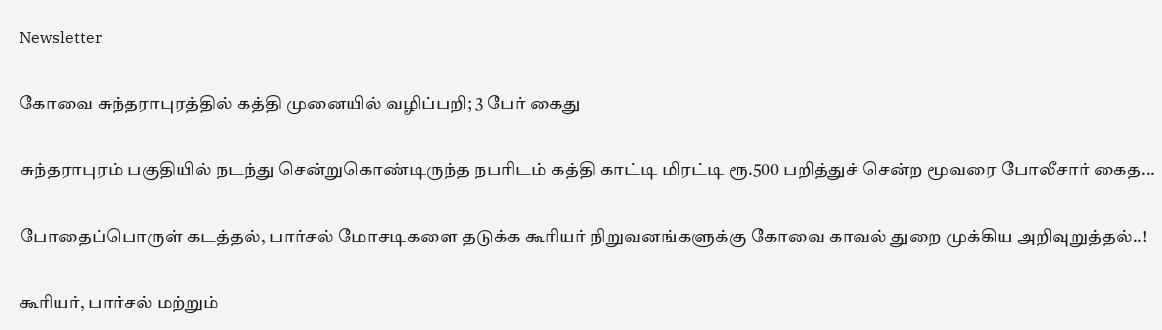Newsletter

கோவை சுந்தராபுரத்தில் கத்தி முனையில் வழிப்பறி; 3 பேர் கைது

சுந்தராபுரம் பகுதியில் நடந்து சென்றுகொண்டிருந்த நபரிடம் கத்தி காட்டி மிரட்டி ரூ.500 பறித்துச் சென்ற மூவரை போலீசார் கைத...

போதைப்பொருள் கடத்தல், பார்சல் மோசடிகளை தடுக்க கூரியர் நிறுவனங்களுக்கு கோவை காவல் துறை முக்கிய அறிவுறுத்தல்..!

கூரியர், பார்சல் மற்றும்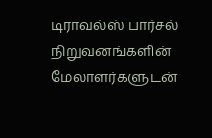டிராவல்ஸ் பார்சல் நிறுவனங்களின் மேலாளர்களுடன்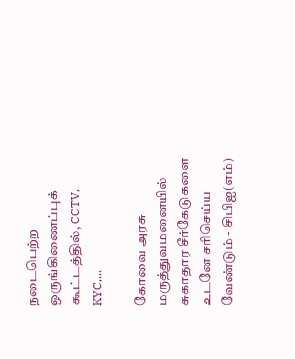நடைபெற்ற ஒருங்கிணைப்புக் கூட்டத்தில், CCTV, KYC,...

கோவை அரசு மருத்துவமனையில் சுகாதார சீர்கேடுகளை உடனே சரிசெய்ய வேண்டும் - சிபிஐ(எம்)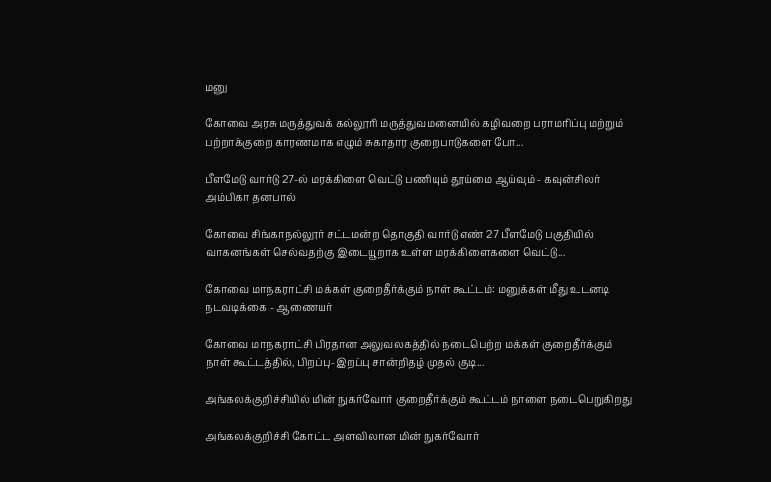மனு

கோவை அரசு மருத்துவக் கல்லூரி மருத்துவமனையில் கழிவறை பராமரிப்பு மற்றும் பற்றாக்குறை காரணமாக எழும் சுகாதார குறைபாடுகளை போ...

பீளமேடு வார்டு 27-ல் மரக்கிளை வெட்டு பணியும் தூய்மை ஆய்வும் - கவுன்சிலர் அம்பிகா தனபால்

கோவை சிங்காநல்லூர் சட்டமன்ற தொகுதி வார்டு எண் 27 பீளமேடு பகுதியில் வாகனங்கள் செல்வதற்கு இடையூறாக உள்ள மரக்கிளைகளை வெட்டு...

கோவை மாநகராட்சி மக்கள் குறைதீர்க்கும் நாள் கூட்டம்: மனுக்கள் மீது உடனடி நடவடிக்கை - ஆணையர்

கோவை மாநகராட்சி பிரதான அலுவலகத்தில் நடைபெற்ற மக்கள் குறைதீர்க்கும் நாள் கூட்டத்தில், பிறப்பு-இறப்பு சான்றிதழ் முதல் குடி...

அங்கலக்குறிச்சியில் மின் நுகர்வோர் குறைதீர்க்கும் கூட்டம் நாளை நடைபெறுகிறது

அங்கலக்குறிச்சி கோட்ட அளவிலான மின் நுகர்வோர்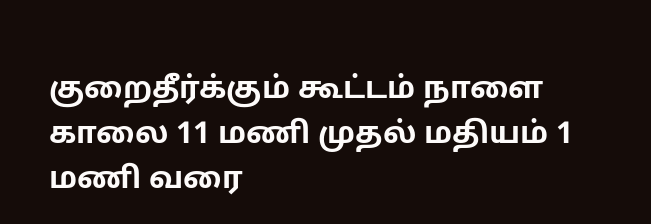குறைதீர்க்கும் கூட்டம் நாளை காலை 11 மணி முதல் மதியம் 1 மணி வரை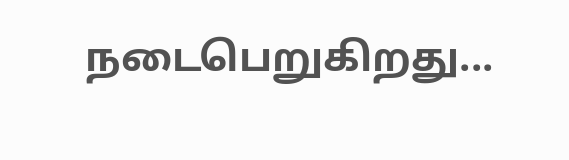நடைபெறுகிறது...